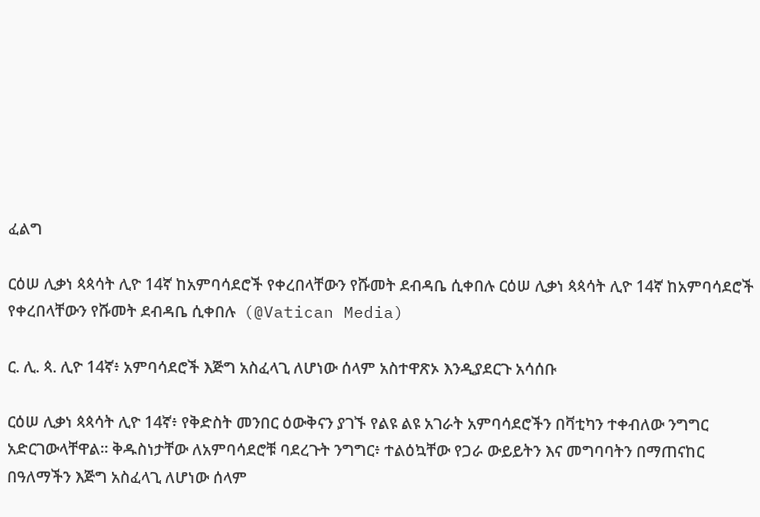ፈልግ

ርዕሠ ሊቃነ ጳጳሳት ሊዮ 14ኛ ከአምባሳደሮች የቀረበላቸውን የሹመት ደብዳቤ ሲቀበሉ ርዕሠ ሊቃነ ጳጳሳት ሊዮ 14ኛ ከአምባሳደሮች የቀረበላቸውን የሹመት ደብዳቤ ሲቀበሉ  (@Vatican Media)

ር. ሊ. ጳ. ሊዮ 14ኛ፥ አምባሳደሮች እጅግ አስፈላጊ ለሆነው ሰላም አስተዋጽኦ እንዲያደርጉ አሳሰቡ

ርዕሠ ሊቃነ ጳጳሳት ሊዮ 14ኛ፥ የቅድስት መንበር ዕውቅናን ያገኙ የልዩ ልዩ አገራት አምባሳደሮችን በቫቲካን ተቀብለው ንግግር አድርገውላቸዋል። ቅዱስነታቸው ለአምባሳደሮቹ ባደረጉት ንግግር፥ ተልዕኳቸው የጋራ ውይይትን እና መግባባትን በማጠናከር በዓለማችን እጅግ አስፈላጊ ለሆነው ሰላም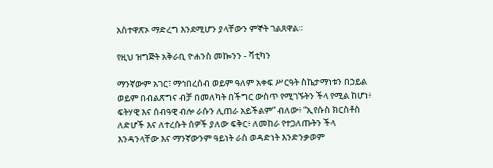አስተዋጽኦ ማድረግ እንደሚሆን ያላቸውን ምኞት ገልጸዋል።

የዚህ ዝግጅት አቅራቢ ዮሐንስ መኰንን - ቫቲካን

ማንኛውም አገር፣ ማኅበረሰብ ወይም ዓለም አቀፍ ሥርዓት ስኬታማነቱን በኃይል ወይም በብልጽግና ብቻ በመለካት በችግር ውስጥ የሚገኙትን ችላ የሚል ከሆነ፥ ፍትሃዊ እና ሰብዓዊ ብሎ ራሱን ሊጠራ አይችልም” ብለው፥ “ኢየሱስ ክርስቶስ ለድሆች እና ለተረሱት ሰዎች ያለው ፍቅር፥ ለመከራ የተጋለጡትን ችላ እንዳንላቸው እና ማንኛውንም ዓይነት ራስ ወዳድነት እንድንቃወም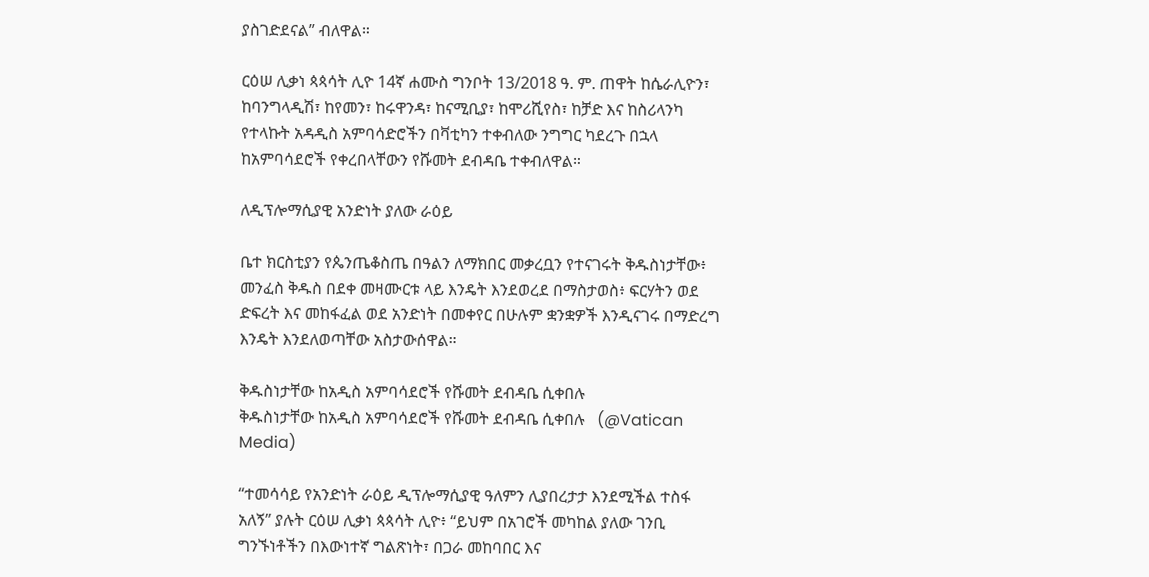ያስገድደናል” ብለዋል።

ርዕሠ ሊቃነ ጳጳሳት ሊዮ 14ኛ ሐሙስ ግንቦት 13/2018 ዓ. ም. ጠዋት ከሴራሊዮን፣ ከባንግላዲሽ፣ ከየመን፣ ከሩዋንዳ፣ ከናሚቢያ፣ ከሞሪሺየስ፣ ከቻድ እና ከስሪላንካ የተላኩት አዳዲስ አምባሳድሮችን በቫቲካን ተቀብለው ንግግር ካደረጉ በኋላ ከአምባሳደሮች የቀረበላቸውን የሹመት ደብዳቤ ተቀብለዋል።

ለዲፕሎማሲያዊ አንድነት ያለው ራዕይ

ቤተ ክርስቲያን የጴንጤቆስጤ በዓልን ለማክበር መቃረቧን የተናገሩት ቅዱስነታቸው፥ መንፈስ ቅዱስ በደቀ መዛሙርቱ ላይ እንዴት እንደወረደ በማስታወስ፥ ፍርሃትን ወደ ድፍረት እና መከፋፈል ወደ አንድነት በመቀየር በሁሉም ቋንቋዎች እንዲናገሩ በማድረግ እንዴት እንደለወጣቸው አስታውሰዋል።

ቅዱስነታቸው ከአዲስ አምባሳደሮች የሹመት ደብዳቤ ሲቀበሉ
ቅዱስነታቸው ከአዲስ አምባሳደሮች የሹመት ደብዳቤ ሲቀበሉ   (@Vatican Media)

“ተመሳሳይ የአንድነት ራዕይ ዲፕሎማሲያዊ ዓለምን ሊያበረታታ እንደሚችል ተስፋ አለኝ” ያሉት ርዕሠ ሊቃነ ጳጳሳት ሊዮ፥ “ይህም በአገሮች መካከል ያለው ገንቢ ግንኙነቶችን በእውነተኛ ግልጽነት፣ በጋራ መከባበር እና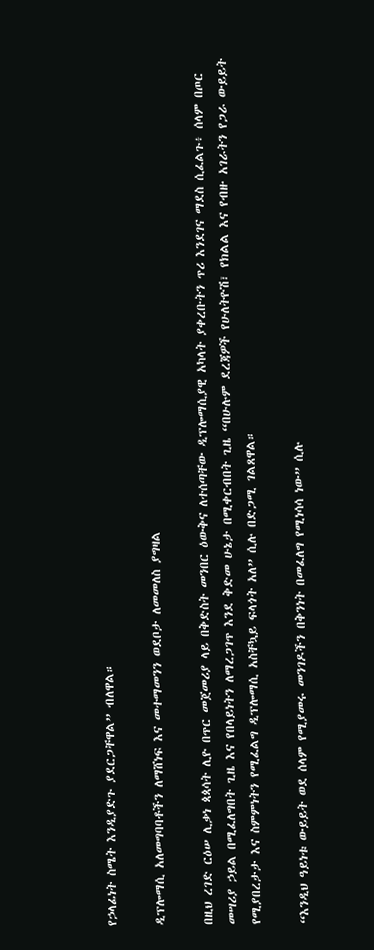የኃላፊነት ስሜት እንዲያድጉ ያደርጋቸዋል” ብለዋል።

ዲፕሎማሲ አለመግባባቶችን ለማሸነፍ እና መተማመንን ወደቦታ ለመመለስ ያግዛል

በዚህ ረገድ ርዕሠ ሊቃነ ጳጳሳት ሊዮ በጥር መጀመሪያ ላይ በቅድስት መንበር ዕውቅና ለተሰጣቸው ዲፕሎማሲያዊ አካላት ያቀረቡትን ጥሪ እንደገና ማደስ ሲፈልጉ፥ ሰላም በጦር መሣሪያ ኃይል በሚፈለግበት ጊዜ እና የበላይነትን ለማረጋገጥ እንደ ቅድመ ሁኔታ በሚቀርብበት ጊዜ “በሁሉም ደረጃዎች የሁለትዮሽ፣ የክልል እና የብዙ አገራትን የጋራ ውይይት የሚያበረታታ እና ስምምነትን የሚፈልግ ዲፕሎማሲ አስቸኳይ ፍላጎት አለ” ሲሉ በድጋሚ ገልጸዋል።

“እንዲህ ዓይነቱ ውይይት ወደ ሰላም የሚያመሩ መንገዶችን በቅንነት በመፈለግ የሚነሳሳ ነው” ሲሉ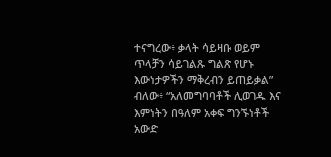ተናግረው፥ ቃላት ሳይዛቡ ወይም ጥላቻን ሳይገልጹ ግልጽ የሆኑ እውነታዎችን ማቅረብን ይጠይቃል” ብለው፥ “አለመግባባቶች ሊወገዱ እና እምነትን በዓለም አቀፍ ግንኙነቶች አውድ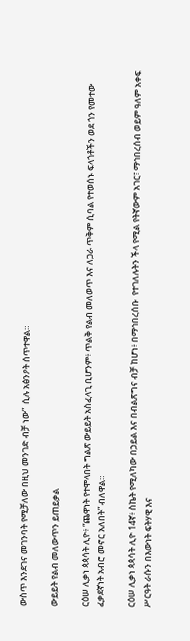ውስጥ እንደገና መገንባት የሚቻለው በዚህ መንገድ ብቻ ነው”  ሲሉ አፅንዖት ሰጥተዋል።

ውይይት የልብ መለውጥን ይጠይቃል

ርዕሠ ሊቃነ ጳጳሳት ሊዮ፥ “ጨዋነት የተሞላበት ግልጽ ውይይት አስፈላጊ ቢሆንም፥ ጥልቅ የልብ መለወጥ እና ለጋራ ጥቅም ሲባል የተወሰኑ ፍላጎቶችን ወደ ጎን የመተው ፈቃደኛነት አብሮ መኖር አለበት” ብለዋል።

ርዕሠ ሊቃነ ጳጳሳት ሊዮ 14ኛ፥ ስኬት የሚለካው በኃይል እና በብልጽግና ብቻ ከሆነ፥ በማኅበረሰቡ  የተገለሉትን ችላ የሚል የትኛውም አገር፣ ማኅበረሰብ ወይም ዓለም አቀፍ ሥርዓት ራሱን በእውነት ፍትሃዊ እና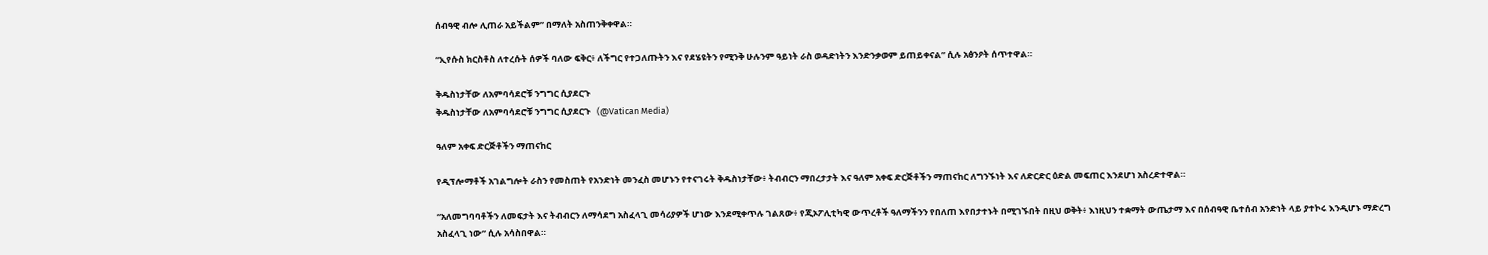ሰብዓዊ ብሎ ሊጠራ አይችልም” በማለት አስጠንቅቀዋል።

“ኢየሱስ ክርስቶስ ለተረሱት ሰዎች ባለው ፍቅር፥ ለችግር የተጋለጡትን እና የደሄዩትን የሚንቅ ሁሉንም ዓይነት ራስ ወዳድነትን እንድንቃወም ይጠይቀናል” ሲሉ አፅንዖት ሰጥተዋል።

ቅዱስነታቸው ለአምባሳደሮቹ ንግግር ሲያደርጉ
ቅዱስነታቸው ለአምባሳደሮቹ ንግግር ሲያደርጉ   (@Vatican Media)

ዓለም አቀፍ ድርጅቶችን ማጠናከር

የዲፕሎማቶች አገልግሎት ራስን የመስጠት የአንድነት መንፈስ መሆኑን የተናገሩት ቅዱስነታቸው፥ ትብብርን ማበረታታት እና ዓለም አቀፍ ድርጅቶችን ማጠናከር ለግንኙነት እና ለድርድር ዕድል መፍጠር እንደሆነ አስረድተዋል።

“አለመግባባቶችን ለመፍታት እና ትብብርን ለማሳደግ አስፈላጊ መሳሪያዎች ሆነው እንደሚቀጥሉ ገልጸው፥ የጂኦፖሊቲካዊ ውጥረቶች ዓለማችንን የበለጠ እየበታተኑት በሚገኙበት በዚህ ወቅት፥ እነዚህን ተቋማት ውጤታማ እና በሰብዓዊ ቤተሰብ አንድነት ላይ ያተኮሩ እንዲሆኑ ማድረግ አስፈላጊ ነው” ሲሉ አሳስበዋል።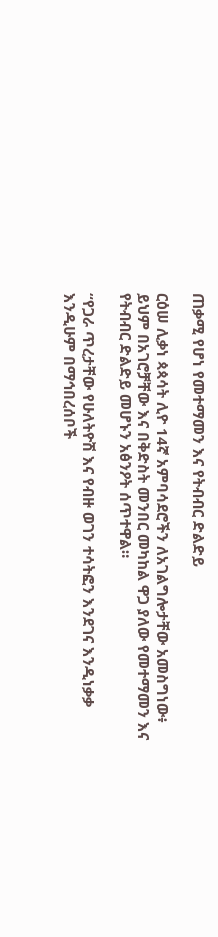ጠቃሚ የሆነ የመተማመን እና የትብብር ድልድይ

ርዕሠ ሊቃነ ጳጳሳት ሊዮ 14ኛ አምባሳደሮችን ለአገልግሎታቸው አመስግነው፥ ይህም በአገሮቻቸው እና በቅድስት መንበር መካከል ዋጋ ያለው የመተማመን እና የትብብር ድልድይ መሆኑን አፅንዖት ሰጥተዋል።

“የጋራ ጥረታቸው የሁለትዮሽ እና የብዙ ወገን ተሳትፎን እንደገና እንዲነቃቃ እንዲሁም በማኅበረሰቦች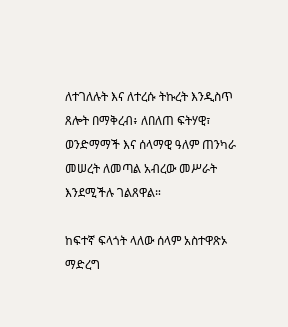ለተገለሉት እና ለተረሱ ትኩረት እንዲስጥ ጸሎት በማቅረብ፥ ለበለጠ ፍትሃዊ፣ ወንድማማች እና ሰላማዊ ዓለም ጠንካራ መሠረት ለመጣል አብረው መሥራት እንደሚችሉ ገልጸዋል።

ከፍተኛ ፍላጎት ላለው ሰላም አስተዋጽኦ ማድረግ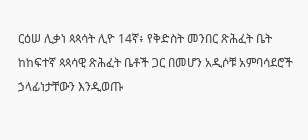ርዕሠ ሊቃነ ጳጳሳት ሊዮ 14ኛ፥ የቅድስት መንበር ጽሕፈት ቤት ከከፍተኛ ጳጳሳዊ ጽሕፈት ቤቶች ጋር በመሆን አዲሶቹ አምባሳደሮች ኃላፊነታቸውን እንዲወጡ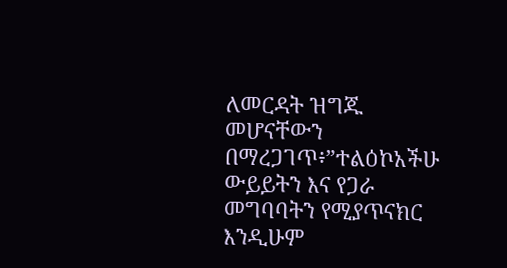ለመርዳት ዝግጁ መሆናቸውን በማረጋገጥ፥”ተልዕኮአችሁ ውይይትን እና የጋራ መግባባትን የሚያጥናክር እንዲሁም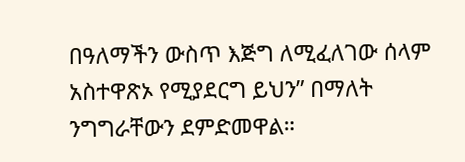በዓለማችን ውስጥ እጅግ ለሚፈለገው ሰላም አስተዋጽኦ የሚያደርግ ይህን” በማለት ንግግራቸውን ደምድመዋል።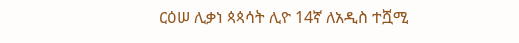ርዕሠ ሊቃነ ጳጳሳት ሊዮ 14ኛ ለአዲስ ተሿሚ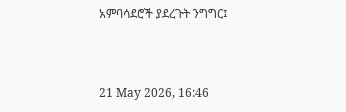አምባሳደሮች ያደረጉት ንግግር፤



21 May 2026, 16:46